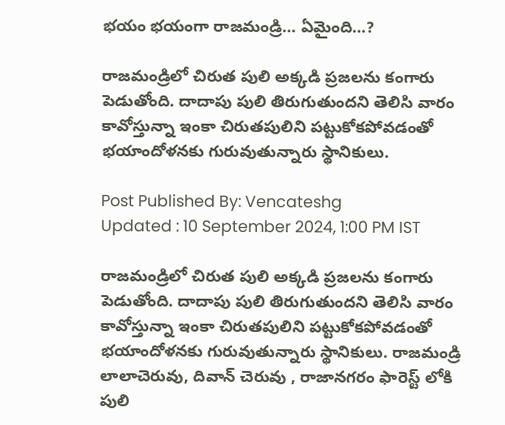భయం భయంగా రాజమండ్రి… ఏమైంది…?

రాజమండ్రిలో చిరుత పులి అక్కడి ప్రజలను కంగారు పెడుతోంది. దాదాపు పులి తిరుగుతుందని తెలిసి వారం కావోస్తున్నా ఇంకా చిరుతపులిని పట్టుకోకపోవడంతో భయాందోళనకు గురువుతున్నారు స్థానికులు.

Post Published By: Vencateshg
Updated : 10 September 2024, 1:00 PM IST

రాజమండ్రిలో చిరుత పులి అక్కడి ప్రజలను కంగారు పెడుతోంది. దాదాపు పులి తిరుగుతుందని తెలిసి వారం కావోస్తున్నా ఇంకా చిరుతపులిని పట్టుకోకపోవడంతో భయాందోళనకు గురువుతున్నారు స్థానికులు. రాజమండ్రి లాలాచెరువు, దివాన్ చెరువు , రాజానగరం ఫారెస్ట్ లోకి పులి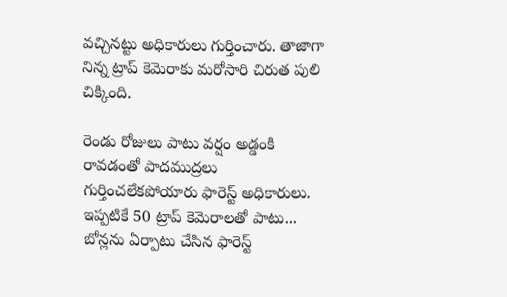వచ్చినట్టు అధికారులు గుర్తించారు. తాజాగా నిన్న ట్రాప్ కెమెరాకు మరోసారి చిరుత పులి చిక్కింది.

రెండు రోజులు పాటు వర్షం అడ్డంకి రావడంతో పాదముద్రలు గుర్తించలేకపోయారు ఫారెస్ట్ అధికారులు. ఇప్పటికే 50 ట్రాప్ కెమెరాలతో పాటు... బోన్లను ఏర్పాటు చేసిన ఫారెస్ట్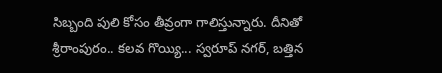సిబ్బంది పులి కోసం తీవ్రంగా గాలిస్తున్నారు. దీనితో శ్రీరాంపురం.. కలవ గొయ్యి... స్వరూప్ నగర్, బత్తిన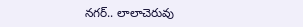నగర్.. లాలాచెరువు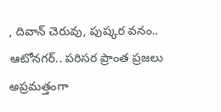, దివాన్ చెరువు, పుష్కర వనం.. ఆటోనగర్.. పరిసర ప్రాంత ప్రజలు అప్రమత్తంగా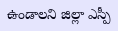ఉండాలని జిల్లా ఎస్పీ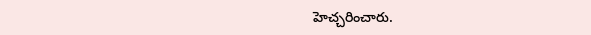హెచ్చరించారు.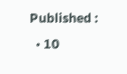Published :
  • 10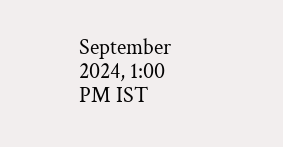September 2024, 1:00 PM IST